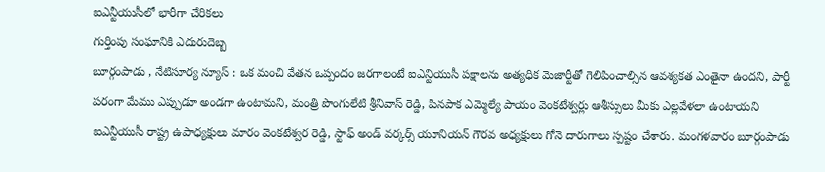ఐఎన్టీయుసీలో భారీగా చేరికలు
గుర్తింపు సంఘానికి ఎదురుదెబ్బ
బూర్గంపాడు , నేటిసూర్య న్యూస్ : ఒక మంచి వేతన ఒప్పందం జరగాలంటే ఐఎన్టియుసీ పక్షాలను అత్యధిక మెజార్టీతో గెలిపించాల్సిన ఆవశ్యకత ఎంతైనా ఉందని, పార్టీ పరంగా మేము ఎప్పుడూ అండగా ఉంటామని, మంత్రి పొంగులేటి శ్రీనివాస్ రెడ్డి, పినపాక ఎమ్మెల్యే పాయం వెంకటేశ్వర్లు ఆశీస్సులు మీకు ఎల్లవేళలా ఉంటాయని ఐఎన్టీయుసీ రాష్ట్ర ఉపాధ్యక్షులు మారం వెంకటేశ్వర రెడ్డి, స్టాఫ్ అండ్ వర్కర్స్ యూనియన్ గౌరవ అధ్యక్షులు గోనె దారుగాలు స్పష్టం చేశారు. మంగళవారం బూర్గంపాడు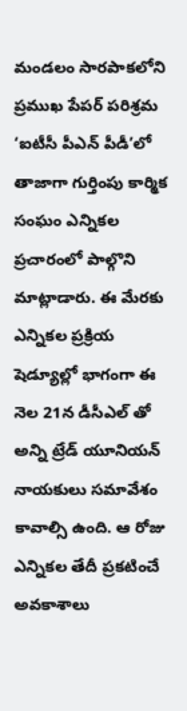మండలం సారపాకలోని ప్రముఖ పేపర్ పరిశ్రమ ‘ఐటీసీ పీఎన్ పీడీ’లో తాజాగా గుర్తింపు కార్మిక సంఘం ఎన్నికల ప్రచారంలో పాల్గొని మాట్లాడారు. ఈ మేరకు ఎన్నికల ప్రక్రియ షెడ్యూల్లో భాగంగా ఈ నెల 21న డీసీఎల్ తో అన్ని ట్రేడ్ యూనియన్ నాయకులు సమావేశం కావాల్సి ఉంది. ఆ రోజు ఎన్నికల తేదీ ప్రకటించే అవకాశాలు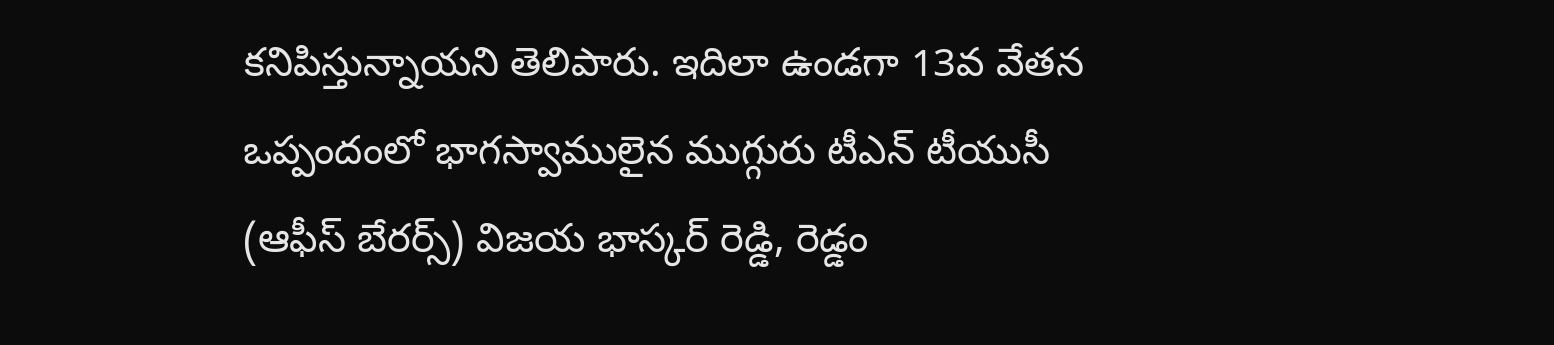కనిపిస్తున్నాయని తెలిపారు. ఇదిలా ఉండగా 13వ వేతన ఒప్పందంలో భాగస్వాములైన ముగ్గురు టీఎన్ టీయుసీ (ఆఫీస్ బేరర్స్) విజయ భాస్కర్ రెడ్డి, రెడ్డం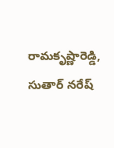రామకృష్ణారెడ్డి, సుతార్ నరేష్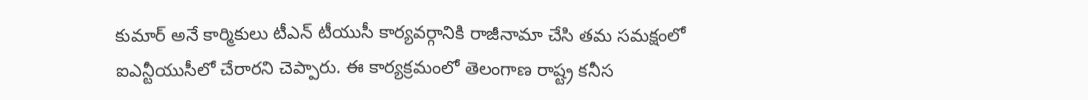కుమార్ అనే కార్మికులు టీఎన్ టీయుసీ కార్యవర్గానికి రాజీనామా చేసి తమ సమక్షంలో ఐఎన్టీయుసీలో చేరారని చెప్పారు. ఈ కార్యక్రమంలో తెలంగాణ రాష్ట్ర కనీస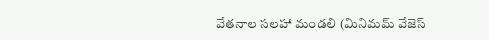వేతనాల సలహా మండలి (మినిమమ్ వేజెస్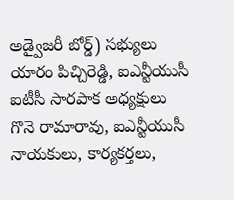అడ్వైజరీ బోర్డ్) సభ్యులు యారం పిచ్చిరెడ్డి, ఐఎన్టీయుసీ ఐటీసీ సారపాక అధ్యక్షులు గొనె రామారావు, ఐఎన్టీయుసీ నాయకులు, కార్యకర్తలు,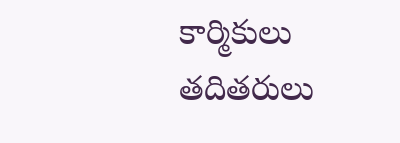కార్మికులు తదితరులు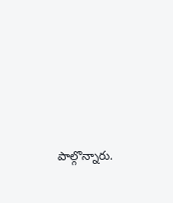పాల్గొన్నారు.